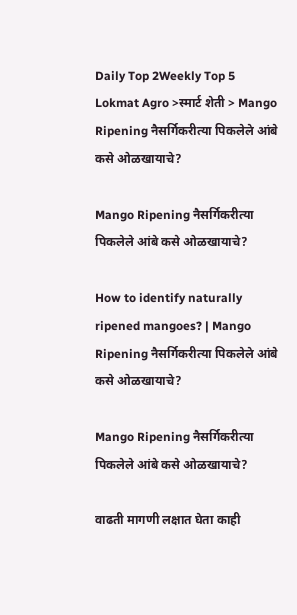Daily Top 2Weekly Top 5
Lokmat Agro >स्मार्ट शेती > Mango Ripening नैसर्गिकरीत्या पिकलेले आंबे कसे ओळखायाचे?

Mango Ripening नैसर्गिकरीत्या पिकलेले आंबे कसे ओळखायाचे?

How to identify naturally ripened mangoes? | Mango Ripening नैसर्गिकरीत्या पिकलेले आंबे कसे ओळखायाचे?

Mango Ripening नैसर्गिकरीत्या पिकलेले आंबे कसे ओळखायाचे?

वाढती मागणी लक्षात घेता काही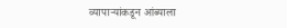व्यापाऱ्यांकडून आंब्याला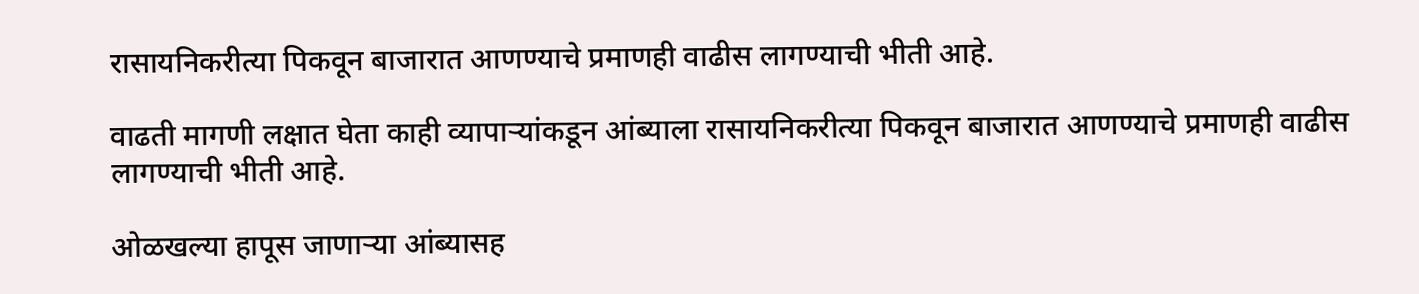रासायनिकरीत्या पिकवून बाजारात आणण्याचे प्रमाणही वाढीस लागण्याची भीती आहे.

वाढती मागणी लक्षात घेता काही व्यापाऱ्यांकडून आंब्याला रासायनिकरीत्या पिकवून बाजारात आणण्याचे प्रमाणही वाढीस लागण्याची भीती आहे.

ओळखल्या हापूस जाणाऱ्या आंब्यासह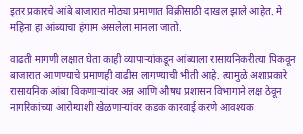इतर प्रकारचे आंबे बाजारात मोठ्या प्रमाणात विक्रीसाठी दाखल झाले आहेत. मे महिना हा आंब्याचा हंगाम असलेला मानला जातो.

वाढती मागणी लक्षात घेता काही व्यापाऱ्यांकडून आंब्याला रासायनिकरीत्या पिकवून बाजारात आणण्याचे प्रमाणही वाढीस लागण्याची भीती आहे. त्यामुळे अशाप्रकारे रासायनिक आंबा विकणाऱ्यांवर अन्न आणि औषध प्रशासन विभागाने लक्ष ठेवून नागरिकांच्या आरोग्याशी खेळणाऱ्यांवर कडक कारवाई करणे आवश्यक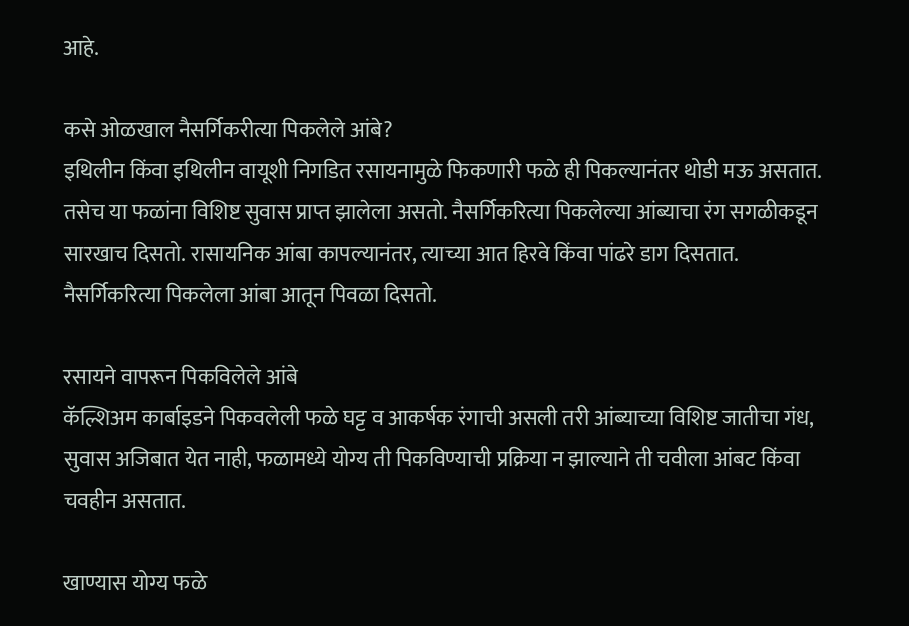आहे.

कसे ओळखाल नैसर्गिकरीत्या पिकलेले आंबे?
इथिलीन किंवा इथिलीन वायूशी निगडित रसायनामुळे फिकणारी फळे ही पिकल्यानंतर थोडी मऊ असतात. तसेच या फळांना विशिष्ट सुवास प्राप्त झालेला असतो. नैसर्गिकरित्या पिकलेल्या आंब्याचा रंग सगळीकडून सारखाच दिसतो. रासायनिक आंबा कापल्यानंतर, त्याच्या आत हिरवे किंवा पांढरे डाग दिसतात. नैसर्गिकरित्या पिकलेला आंबा आतून पिवळा दिसतो.

रसायने वापरून पिकविलेले आंबे
कॅल्शिअम कार्बाइडने पिकवलेली फळे घट्ट व आकर्षक रंगाची असली तरी आंब्याच्या विशिष्ट जातीचा गंध, सुवास अजिबात येत नाही, फळामध्ये योग्य ती पिकविण्याची प्रक्रिया न झाल्याने ती चवीला आंबट किंवा चवहीन असतात.

खाण्यास योग्य फळे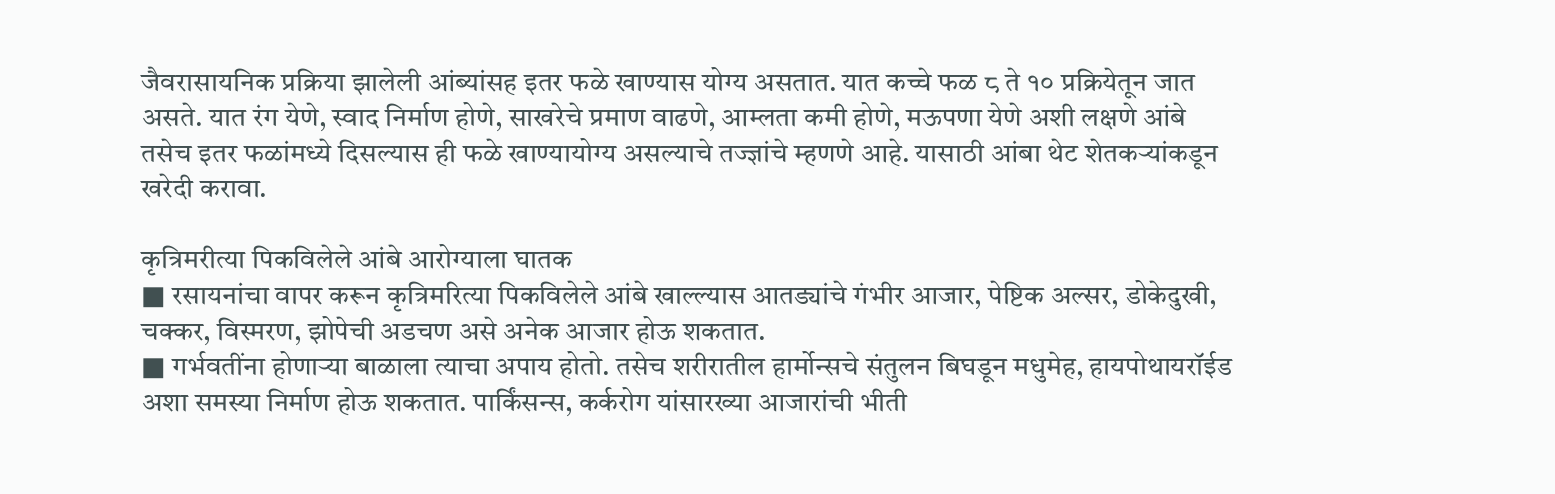जैवरासायनिक प्रक्रिया झालेली आंब्यांसह इतर फळे खाण्यास योग्य असतात. यात कच्चे फळ ८ ते १० प्रक्रियेतून जात असते. यात रंग येणे, स्वाद निर्माण होणे, साखरेचे प्रमाण वाढणे, आम्लता कमी होणे, मऊपणा येणे अशी लक्षणे आंबे तसेच इतर फळांमध्ये दिसल्यास ही फळे खाण्यायोग्य असल्याचे तज्ज्ञांचे म्हणणे आहे. यासाठी आंबा थेट शेतकऱ्यांकडून खरेदी करावा.

कृत्रिमरीत्या पिकविलेले आंबे आरोग्याला घातक
■ रसायनांचा वापर करून कृत्रिमरित्या पिकविलेले आंबे खाल्ल्यास आतड्यांचे गंभीर आजार, पेष्टिक अल्सर, डोकेदुखी, चक्कर, विस्मरण, झोपेची अडचण असे अनेक आजार होऊ शकतात.
■ गर्भवतींना होणाऱ्या बाळाला त्याचा अपाय होतो. तसेच शरीरातील हार्मोन्सचे संतुलन बिघडून मधुमेह, हायपोथायरॉईड अशा समस्या निर्माण होऊ शकतात. पार्किंसन्स, कर्करोग यांसारख्या आजारांची भीती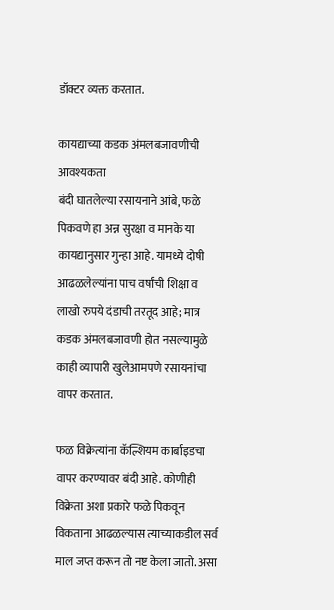डॉक्टर व्यक्त करतात.

कायद्याच्या कडक अंमलबजावणीची आवश्यकता
बंदी घातलेल्या रसायनाने आंबे, फळे पिकवणे हा अन्न सुरक्षा व मानके या कायद्यानुसार गुन्हा आहे. यामध्ये दोषी आढळलेल्यांना पाच वर्षांची शिक्षा व लाखो रुपये दंडाची तरतूद आहे; मात्र कडक अंमलबजावणी होत नसल्यामुळे काही व्यापारी खुलेआमपणे रसायनांचा वापर करतात.

फळ विक्रेत्यांना कॅल्शियम कार्बाइडचा वापर करण्यावर बंदी आहे. कोणीही विक्रेता अशा प्रकारे फळे पिकवून विकताना आढळल्यास त्याच्याकडील सर्व माल जप्त करून तो नष्ट केला जातो. असा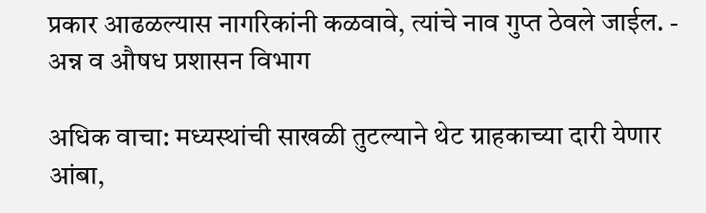प्रकार आढळल्यास नागरिकांनी कळवावे, त्यांचे नाव गुप्त ठेवले जाईल. - अन्न व औषध प्रशासन विभाग

अधिक वाचा: मध्यस्थांची साखळी तुटल्याने थेट ग्राहकाच्या दारी येणार आंबा,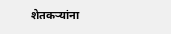शेतकऱ्यांना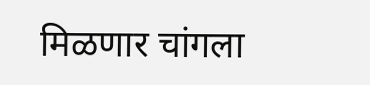मिळणार चांगला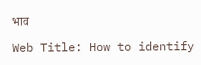भाव

Web Title: How to identify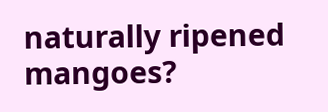naturally ripened mangoes?